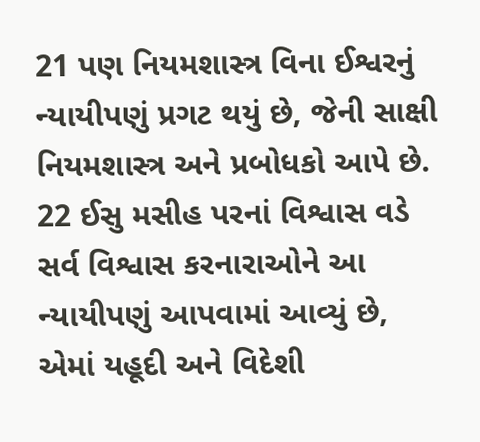21 પણ નિયમશાસ્ત્ર વિના ઈશ્વરનું ન્યાયીપણું પ્રગટ થયું છે, જેની સાક્ષી નિયમશાસ્ત્ર અને પ્રબોધકો આપે છે. 22 ઈસુ મસીહ પરનાં વિશ્વાસ વડે સર્વ વિશ્વાસ કરનારાઓને આ ન્યાયીપણું આપવામાં આવ્યું છે, એમાં યહૂદી અને વિદેશી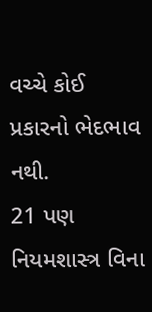વચ્ચે કોઈ પ્રકારનો ભેદભાવ નથી.
21 પણ નિયમશાસ્ત્ર વિના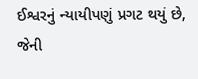ઈશ્વરનું ન્યાયીપણું પ્રગટ થયું છે, જેની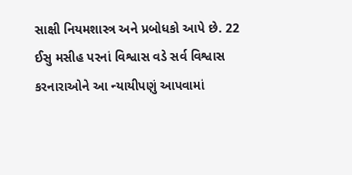સાક્ષી નિયમશાસ્ત્ર અને પ્રબોધકો આપે છે. 22 ઈસુ મસીહ પરનાં વિશ્વાસ વડે સર્વ વિશ્વાસ કરનારાઓને આ ન્યાયીપણું આપવામાં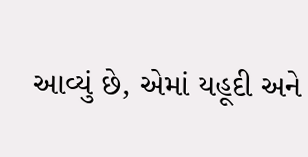આવ્યું છે, એમાં યહૂદી અને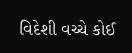વિદેશી વચ્ચે કોઈ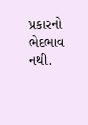પ્રકારનો ભેદભાવ નથી.